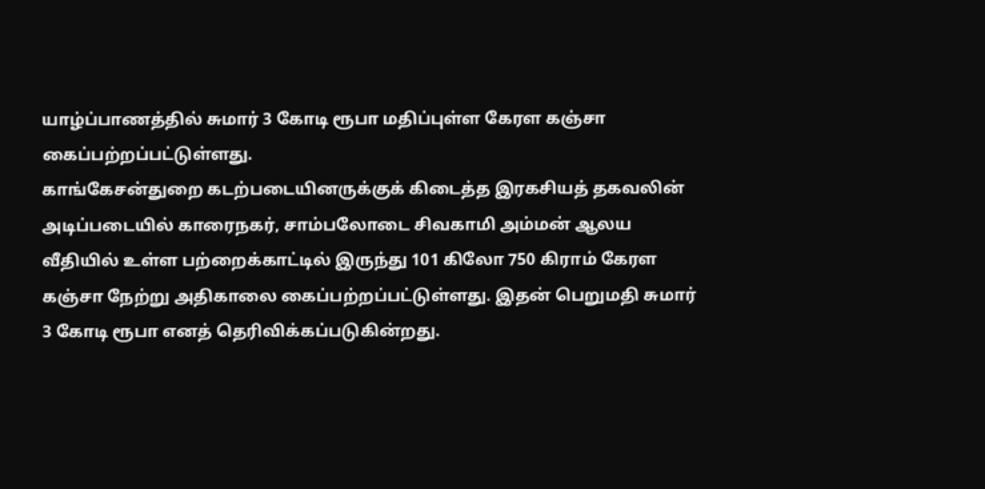யாழ்ப்பாணத்தில் சுமார் 3 கோடி ரூபா மதிப்புள்ள கேரள கஞ்சா கைப்பற்றப்பட்டுள்ளது.
காங்கேசன்துறை கடற்படையினருக்குக் கிடைத்த இரகசியத் தகவலின் அடிப்படையில் காரைநகர், சாம்பலோடை சிவகாமி அம்மன் ஆலய வீதியில் உள்ள பற்றைக்காட்டில் இருந்து 101 கிலோ 750 கிராம் கேரள கஞ்சா நேற்று அதிகாலை கைப்பற்றப்பட்டுள்ளது. இதன் பெறுமதி சுமார் 3 கோடி ரூபா எனத் தெரிவிக்கப்படுகின்றது.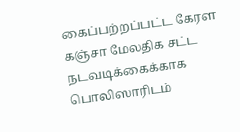கைப்பற்றப்பட்ட கேரள கஞ்சா மேலதிக சட்ட நடவடிக்கைக்காக பொலிஸாரிடம்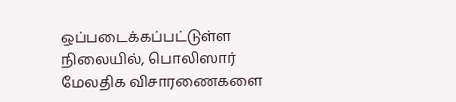ஒப்படைக்கப்பட்டுள்ள நிலையில், பொலிஸார் மேலதிக விசாரணைகளை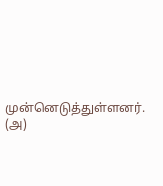முன்னெடுத்துள்ளனர். (அ)